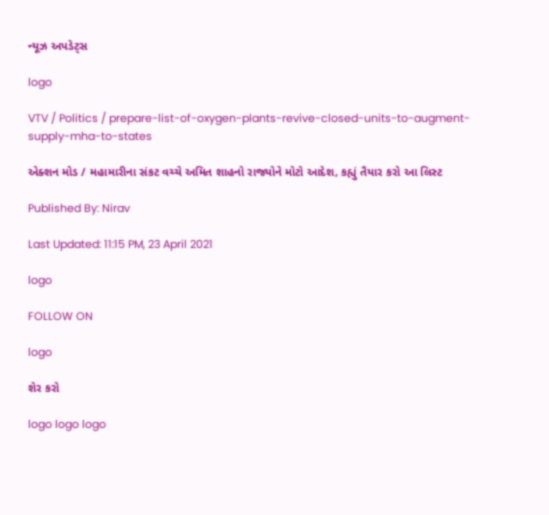ન્યૂઝ અપડેટ્સ

logo

VTV / Politics / prepare-list-of-oxygen-plants-revive-closed-units-to-augment-supply-mha-to-states

એક્શન મોડ / મહામારીના સંકટ વચ્ચે અમિત શાહનો રાજ્યોને મોટો આદેશ, કહ્યું તૈયાર કરો આ લિસ્ટ

Published By: Nirav

Last Updated: 11:15 PM, 23 April 2021

logo

FOLLOW ON

logo

શેર કરો

logo logo logo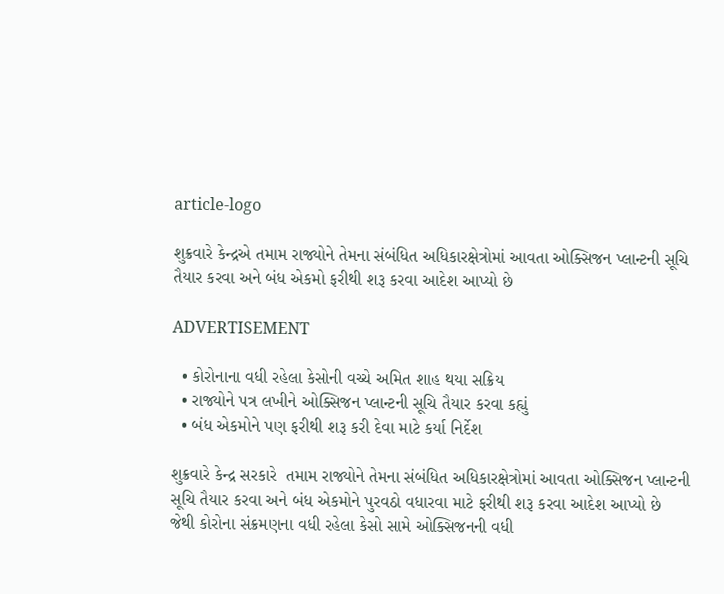article-logo

શુક્રવારે કેન્દ્રએ તમામ રાજ્યોને તેમના સંબંધિત અધિકારક્ષેત્રોમાં આવતા ઓક્સિજન પ્લાન્ટની સૂચિ તૈયાર કરવા અને બંધ એકમો ફરીથી શરૂ કરવા આદેશ આપ્યો છે

ADVERTISEMENT

  • કોરોનાના વધી રહેલા કેસોની વચ્ચે અમિત શાહ થયા સક્રિય
  • રાજ્યોને પત્ર લખીને ઓક્સિજન પ્લાન્ટની સૂચિ તૈયાર કરવા કહ્યું
  • બંધ એકમોને પણ ફરીથી શરૂ કરી દેવા માટે કર્યા નિર્દેશ

શુક્રવારે કેન્દ્ર સરકારે  તમામ રાજ્યોને તેમના સંબંધિત અધિકારક્ષેત્રોમાં આવતા ઓક્સિજન પ્લાન્ટની સૂચિ તૈયાર કરવા અને બંધ એકમોને પુરવઠો વધારવા માટે ફરીથી શરૂ કરવા આદેશ આપ્યો છે જેથી કોરોના સંક્રમણના વધી રહેલા કેસો સામે ઓક્સિજનની વધી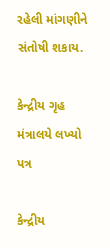રહેલી માંગણીને સંતોષી શકાય.

કેન્દ્રીય ગૃહ મંત્રાલયે લખ્યો પત્ર

કેન્દ્રીય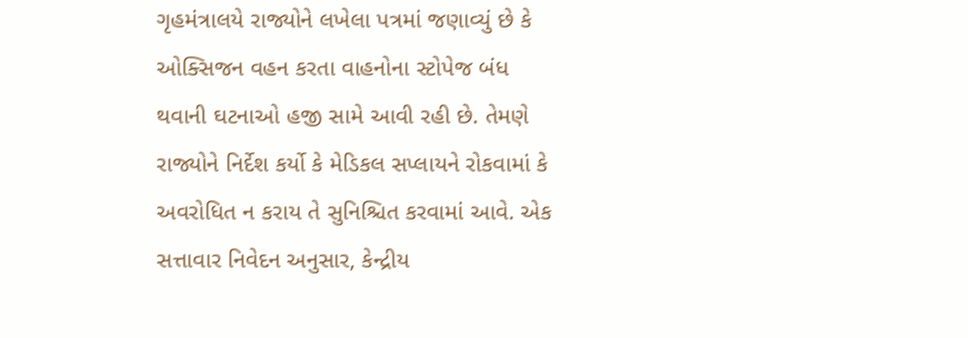ગૃહમંત્રાલયે રાજ્યોને લખેલા પત્રમાં જણાવ્યું છે કે ઓક્સિજન વહન કરતા વાહનોના સ્ટોપેજ બંધ થવાની ઘટનાઓ હજી સામે આવી રહી છે. તેમણે રાજ્યોને નિર્દેશ કર્યો કે મેડિકલ સપ્લાયને રોકવામાં કે અવરોધિત ન કરાય તે સુનિશ્ચિત કરવામાં આવે. એક સત્તાવાર નિવેદન અનુસાર, કેન્દ્રીય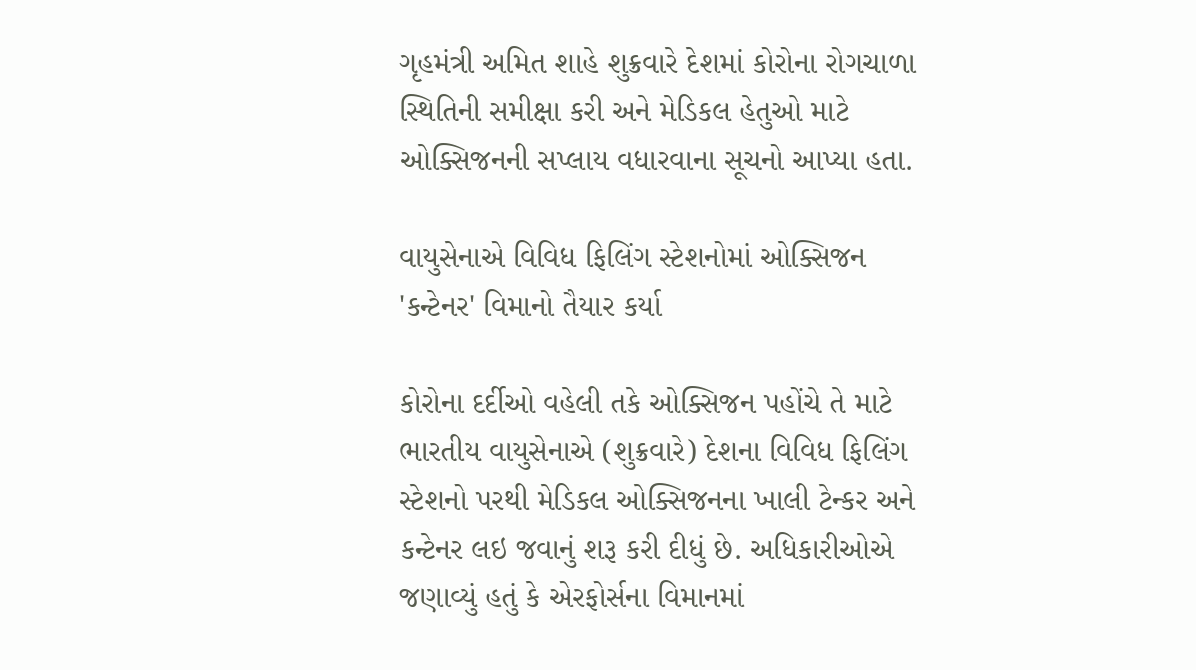ગૃહમંત્રી અમિત શાહે શુક્રવારે દેશમાં કોરોના રોગચાળા સ્થિતિની સમીક્ષા કરી અને મેડિકલ હેતુઓ માટે ઓક્સિજનની સપ્લાય વધારવાના સૂચનો આપ્યા હતા.

વાયુસેનાએ વિવિધ ફિલિંગ સ્ટેશનોમાં ઓક્સિજન 'કન્ટેનર' વિમાનો તૈયાર કર્યા

કોરોના દર્દીઓ વહેલી તકે ઓક્સિજન પહોંચે તે માટે ભારતીય વાયુસેનાએ (શુક્રવારે) દેશના વિવિધ ફિલિંગ સ્ટેશનો પરથી મેડિકલ ઓક્સિજનના ખાલી ટેન્કર અને કન્ટેનર લઇ જવાનું શરૂ કરી દીધું છે. અધિકારીઓએ જણાવ્યું હતું કે એરફોર્સના વિમાનમાં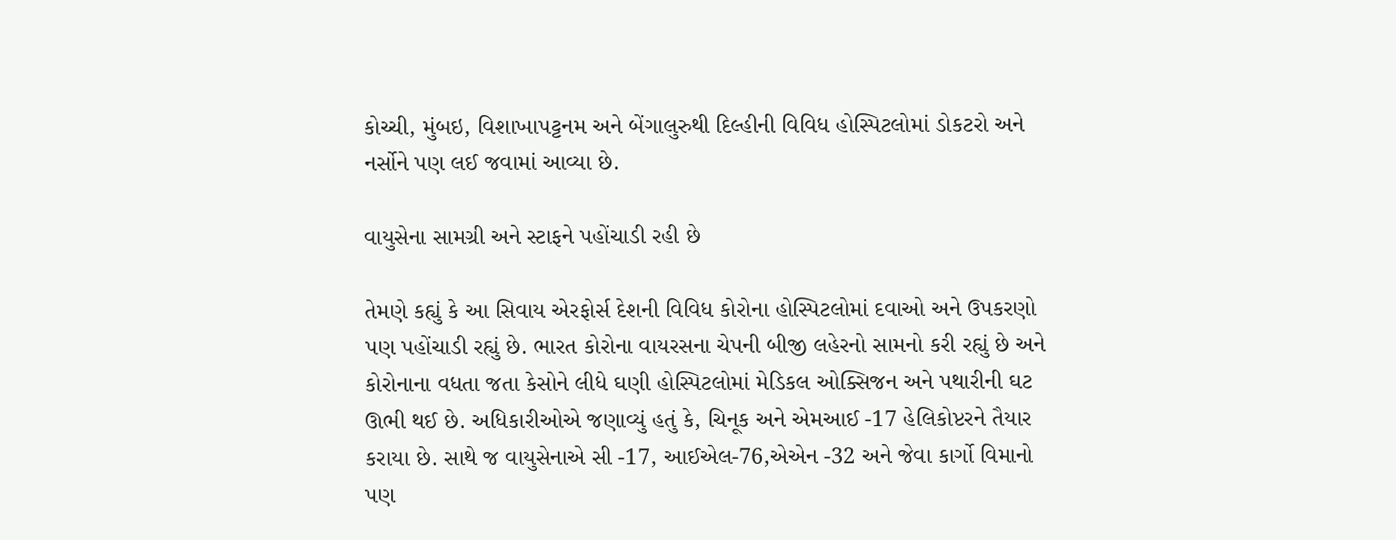કોચ્ચી, મુંબઇ, વિશાખાપટ્ટનમ અને બેંગાલુરુથી દિલ્હીની વિવિધ હોસ્પિટલોમાં ડોકટરો અને નર્સોને પણ લઈ જવામાં આવ્યા છે.

વાયુસેના સામગ્રી અને સ્ટાફને પહોંચાડી રહી છે

તેમણે કહ્યું કે આ સિવાય એરફોર્સ દેશની વિવિધ કોરોના હોસ્પિટલોમાં દવાઓ અને ઉપકરણો પણ પહોંચાડી રહ્યું છે. ભારત કોરોના વાયરસના ચેપની બીજી લહેરનો સામનો કરી રહ્યું છે અને કોરોનાના વધતા જતા કેસોને લીધે ઘણી હોસ્પિટલોમાં મેડિકલ ઓક્સિજન અને પથારીની ઘટ ઊભી થઈ છે. અધિકારીઓએ જણાવ્યું હતું કે, ચિનૂક અને એમઆઈ -17 હેલિકોપ્ટરને તૈયાર કરાયા છે. સાથે જ વાયુસેનાએ સી -17, આઈએલ-76,એએન -32 અને જેવા કાર્ગો વિમાનો પણ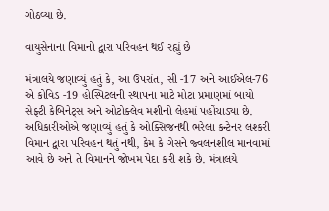ગોઠવ્યા છે.

વાયુસેનાના વિમાનો દ્વારા પરિવહન થઈ રહ્યું છે

મંત્રાલયે જણાવ્યું હતું કે, આ ઉપરાંત, સી -17 અને આઈએલ-76 એ કોવિડ -19 હોસ્પિટલની સ્થાપના માટે મોટા પ્રમાણમાં બાયો સેફ્ટી કેબિનેટ્સ અને ઓટોક્લેવ મશીનો લેહમાં પહોંચાડ્યા છે. અધિકારીઓએ જણાવ્યું હતું કે ઓક્સિજનથી ભરેલા કન્ટેનર લશ્કરી વિમાન દ્વારા પરિવહન થતું નથી, કેમ કે ગેસને જ્વલનશીલ માનવામાં આવે છે અને તે વિમાનને જોખમ પેદા કરી શકે છે. મંત્રાલયે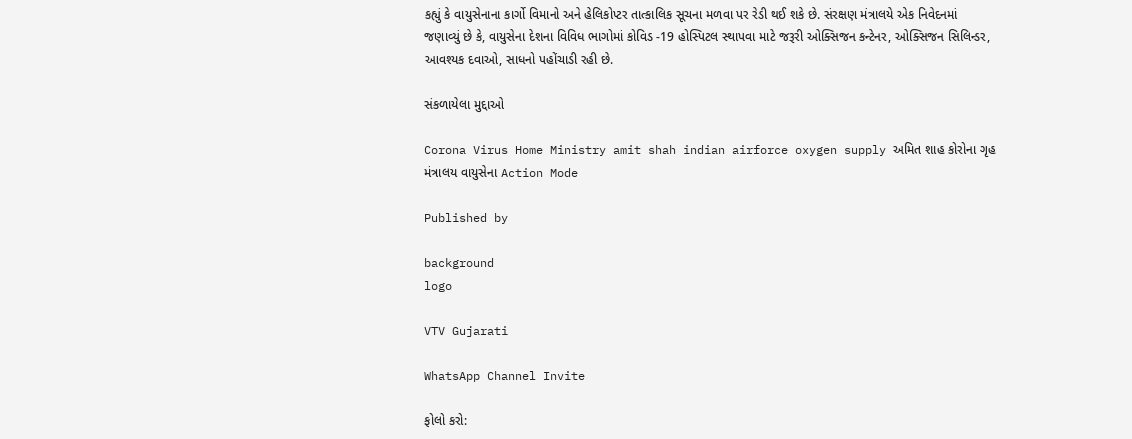કહ્યું કે વાયુસેનાના કાર્ગો વિમાનો અને હેલિકોપ્ટર તાત્કાલિક સૂચના મળવા પર રેડી થઈ શકે છે. સંરક્ષણ મંત્રાલયે એક નિવેદનમાં જણાવ્યું છે કે, વાયુસેના દેશના વિવિધ ભાગોમાં કોવિડ -19 હોસ્પિટલ સ્થાપવા માટે જરૂરી ઓક્સિજન કન્ટેનર, ઓક્સિજન સિલિન્ડર, આવશ્યક દવાઓ, સાધનો પહોંચાડી રહી છે.

સંકળાયેલા મુદ્દાઓ

Corona Virus Home Ministry amit shah indian airforce oxygen supply અમિત શાહ કોરોના ગૃહ મંત્રાલય વાયુસેના Action Mode

Published by

background
logo

VTV Gujarati

WhatsApp Channel Invite

ફોલો કરો: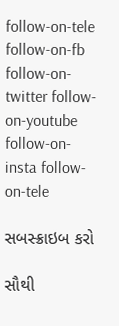follow-on-tele follow-on-fb follow-on-twitter follow-on-youtube follow-on-insta follow-on-tele

સબસ્ક્રાઇબ કરો

સૌથી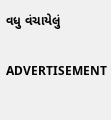વધુ વંચાયેલું

ADVERTISEMENT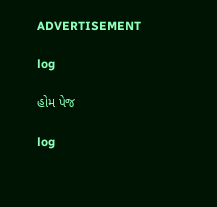ADVERTISEMENT

log

હોમ પેજ

log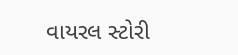વાયરલ સ્ટોરી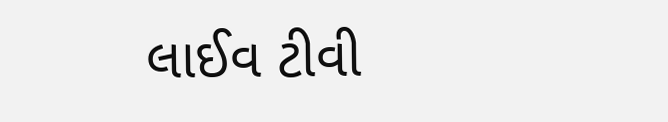લાઈવ ટીવી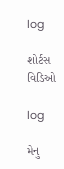log

શોર્ટસ વિડિઓ

log

મેનુ